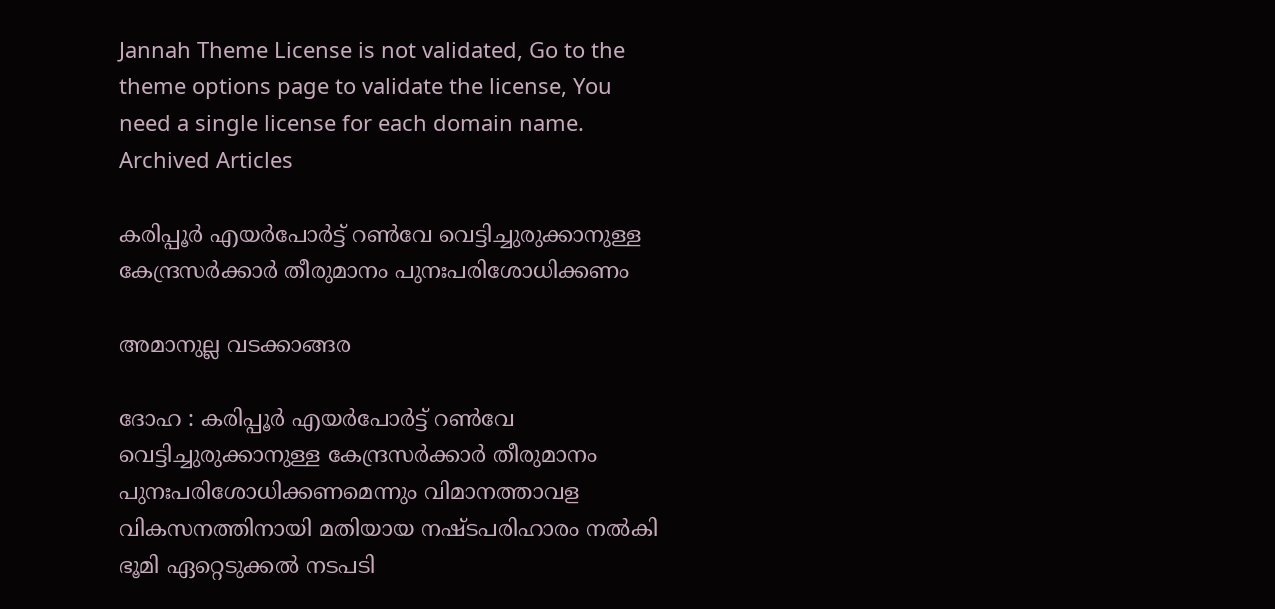Jannah Theme License is not validated, Go to the theme options page to validate the license, You need a single license for each domain name.
Archived Articles

കരിപ്പൂര്‍ എയര്‍പോര്‍ട്ട് റണ്‍വേ വെട്ടിച്ചുരുക്കാനുള്ള കേന്ദ്രസര്‍ക്കാര്‍ തീരുമാനം പുനഃപരിശോധിക്കണം

അമാനുല്ല വടക്കാങ്ങര

ദോഹ : കരിപ്പൂര്‍ എയര്‍പോര്‍ട്ട് റണ്‍വേ വെട്ടിച്ചുരുക്കാനുള്ള കേന്ദ്രസര്‍ക്കാര്‍ തീരുമാനം പുനഃപരിശോധിക്കണമെന്നും വിമാനത്താവള വികസനത്തിനായി മതിയായ നഷ്ടപരിഹാരം നല്‍കി ഭൂമി ഏറ്റെടുക്കല്‍ നടപടി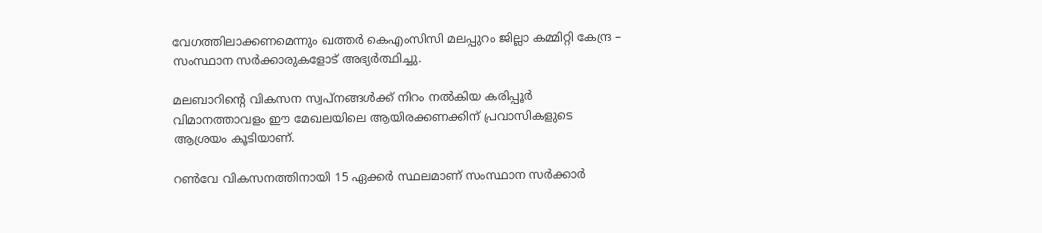വേഗത്തിലാക്കണമെന്നും ഖത്തര്‍ കെഎംസിസി മലപ്പുറം ജില്ലാ കമ്മിറ്റി കേന്ദ്ര – സംസ്ഥാന സര്‍ക്കാരുകളോട് അഭ്യര്‍ത്ഥിച്ചു.

മലബാറിന്റെ വികസന സ്വപ്നങ്ങള്‍ക്ക് നിറം നല്‍കിയ കരിപ്പൂര്‍ വിമാനത്താവളം ഈ മേഖലയിലെ ആയിരക്കണക്കിന് പ്രവാസികളുടെ ആശ്രയം കൂടിയാണ്.

റണ്‍വേ വികസനത്തിനായി 15 ഏക്കര്‍ സ്ഥലമാണ് സംസ്ഥാന സര്‍ക്കാര്‍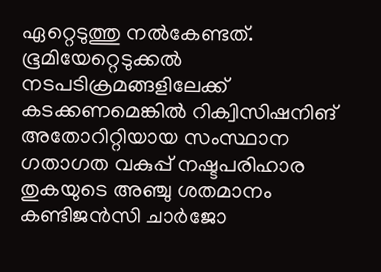ഏറ്റെടുത്തു നല്‍കേണ്ടത്. ഭൂമിയേറ്റെടുക്കല്‍ നടപടിക്രമങ്ങളിലേക്ക് കടക്കണമെങ്കില്‍ റിക്വിസിഷനിങ് അതോറിറ്റിയായ സംസ്ഥാന ഗതാഗത വകുപ്പ് നഷ്ടപരിഹാര തുകയുടെ അഞ്ചു ശതമാനം കണ്ടിജന്‍സി ചാര്‍ജോ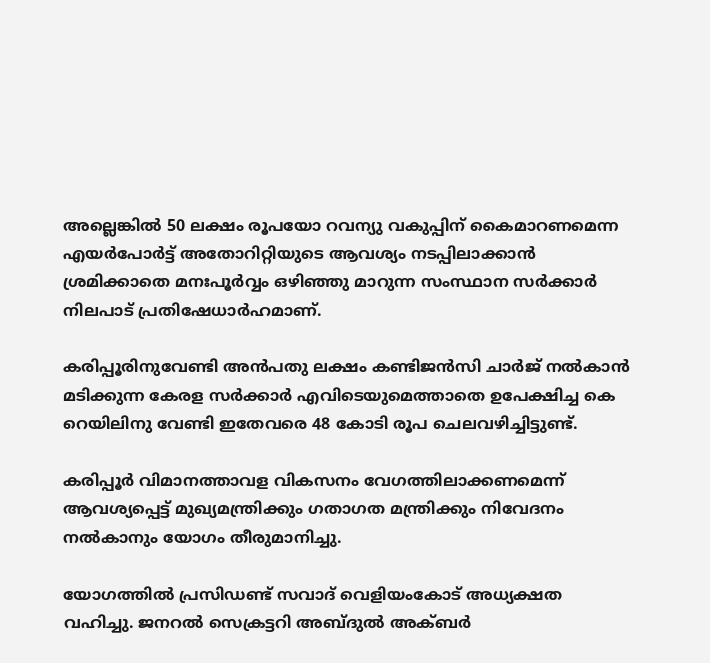അല്ലെങ്കില്‍ 50 ലക്ഷം രൂപയോ റവന്യു വകുപ്പിന് കൈമാറണമെന്ന എയര്‍പോര്‍ട്ട് അതോറിറ്റിയുടെ ആവശ്യം നടപ്പിലാക്കാന്‍ ശ്രമിക്കാതെ മനഃപൂര്‍വ്വം ഒഴിഞ്ഞു മാറുന്ന സംസ്ഥാന സര്‍ക്കാര്‍ നിലപാട് പ്രതിഷേധാര്‍ഹമാണ്.

കരിപ്പൂരിനുവേണ്ടി അന്‍പതു ലക്ഷം കണ്ടിജന്‍സി ചാര്‍ജ് നല്‍കാന്‍ മടിക്കുന്ന കേരള സര്‍ക്കാര്‍ എവിടെയുമെത്താതെ ഉപേക്ഷിച്ച കെ റെയിലിനു വേണ്ടി ഇതേവരെ 48 കോടി രൂപ ചെലവഴിച്ചിട്ടുണ്ട്.

കരിപ്പൂര്‍ വിമാനത്താവള വികസനം വേഗത്തിലാക്കണമെന്ന് ആവശ്യപ്പെട്ട് മുഖ്യമന്ത്രിക്കും ഗതാഗത മന്ത്രിക്കും നിവേദനം നല്‍കാനും യോഗം തീരുമാനിച്ചു.

യോഗത്തില്‍ പ്രസിഡണ്ട് സവാദ് വെളിയംകോട് അധ്യക്ഷത വഹിച്ചു. ജനറല്‍ സെക്രട്ടറി അബ്ദുല്‍ അക്ബര്‍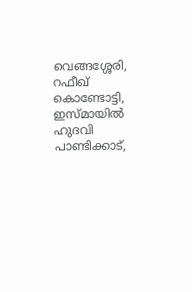വെങ്ങശ്ശേരി, റഫീഖ് കൊണ്ടോട്ടി, ഇസ്മായില്‍ ഹുദവി പാണ്ടിക്കാട്,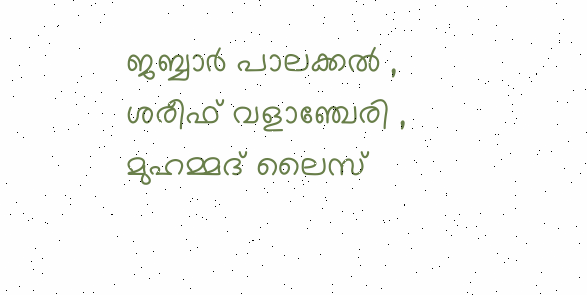ജബ്ബാര്‍ പാലക്കല്‍ , ശരീഫ് വളാഞ്ചേരി , മുഹമ്മദ് ലൈസ്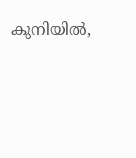കുനിയില്‍,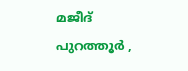മജീദ് പുറത്തൂര്‍ ,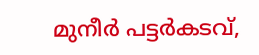മുനീര്‍ പട്ടര്‍കടവ്,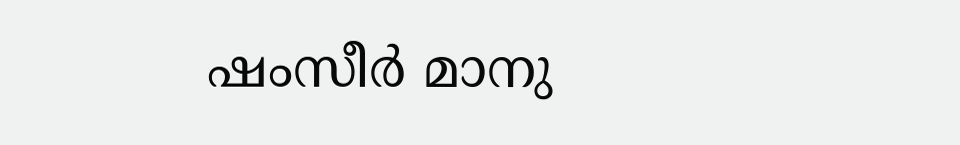ഷംസീര്‍ മാനു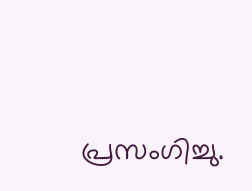പ്രസംഗിച്ചു.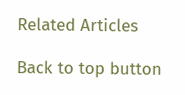Related Articles

Back to top button